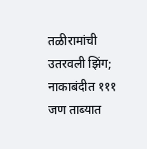तळीरामांची उतरवली झिंग; नाकाबंदीत १११ जण ताब्यात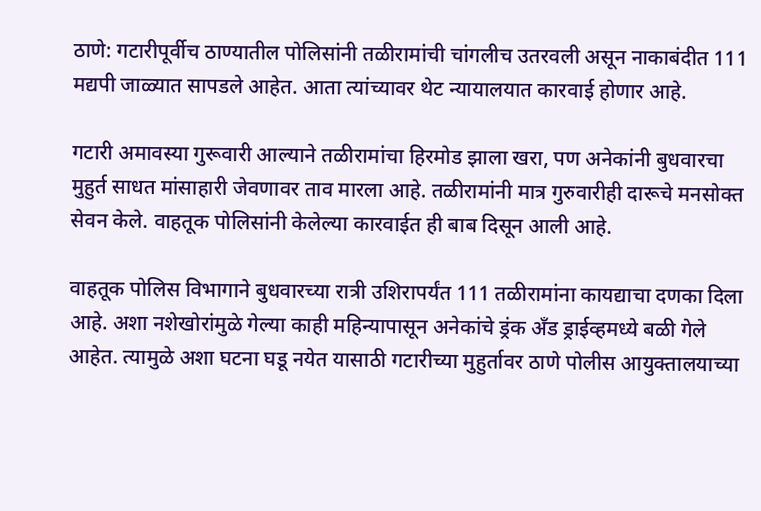ठाणे: गटारीपूर्वीच ठाण्यातील पोलिसांनी तळीरामांची चांगलीच उतरवली असून नाकाबंदीत 111 मद्यपी जाळ्यात सापडले आहेत. आता त्यांच्यावर थेट न्यायालयात कारवाई होणार आहे.

गटारी अमावस्या गुरूवारी आल्याने तळीरामांचा हिरमोड झाला खरा, पण अनेकांनी बुधवारचा मुहुर्त साधत मांसाहारी जेवणावर ताव मारला आहे. तळीरामांनी मात्र गुरुवारीही दारूचे मनसोक्त सेवन केले. वाहतूक पोलिसांनी केलेल्या कारवाईत ही बाब दिसून आली आहे.

वाहतूक पोलिस विभागाने बुधवारच्या रात्री उशिरापर्यंत 111 तळीरामांना कायद्याचा दणका दिला आहे. अशा नशेखोरांमुळे गेल्या काही महिन्यापासून अनेकांचे ड्रंक अँड ड्राईव्हमध्ये बळी गेले आहेत. त्यामुळे अशा घटना घडू नयेत यासाठी गटारीच्या मुहुर्तावर ठाणे पोलीस आयुक्तालयाच्या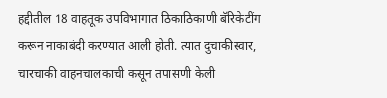हद्दीतील 18 वाहतूक उपविभागात ठिकाठिकाणी बॅरिकेटींग करून नाकाबंदी करण्यात आली होती. त्यात दुचाकीस्वार, चारचाकी वाहनचालकाची कसून तपासणी केली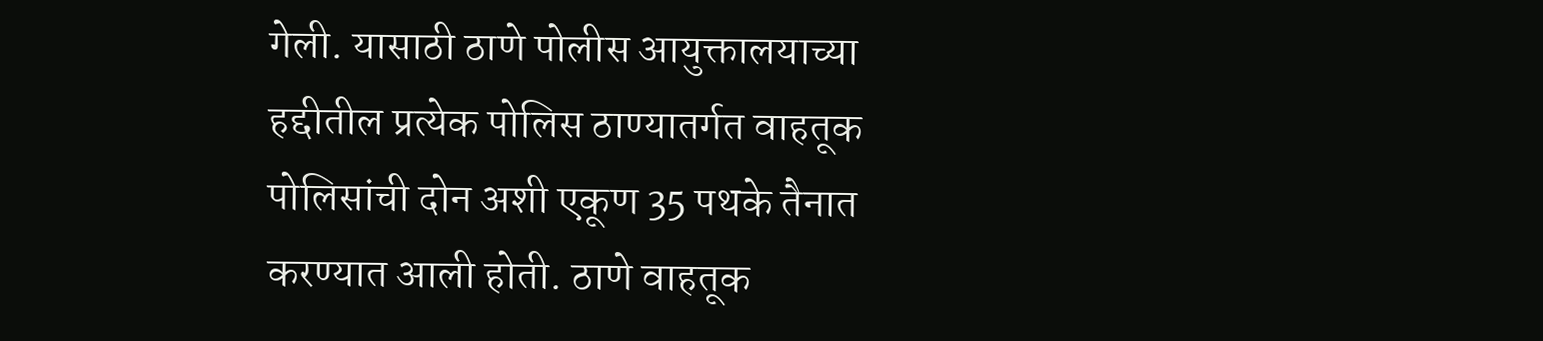गेली. यासाठी ठाणे पोलीस आयुक्तालयाच्या हद्दीतील प्रत्येक पोलिस ठाण्यातर्गत वाहतूक पोलिसांची दोन अशी एकूण 35 पथके तैनात करण्यात आली होती. ठाणे वाहतूक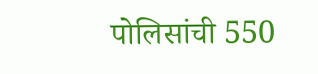पोलिसांची 550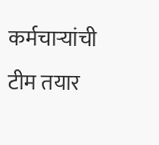कर्मचाऱ्यांची टीम तयार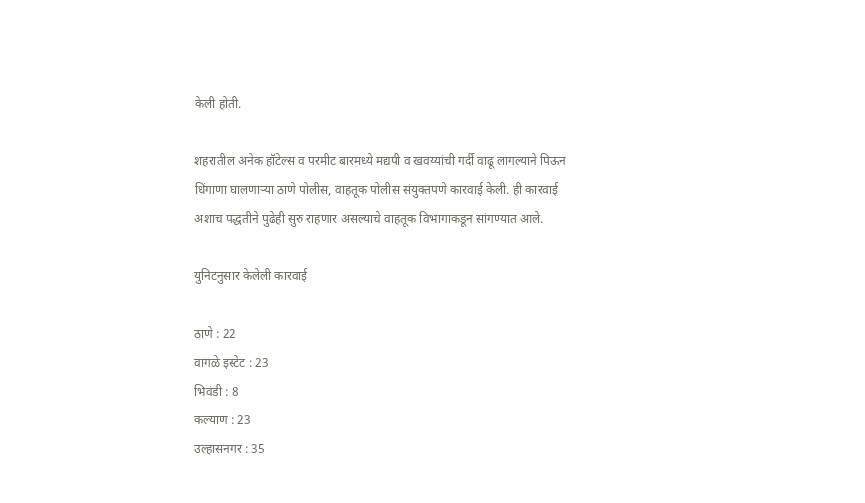केली होती.

शहरातील अनेक हॉटेल्स व परमीट बारमध्ये मद्यपी व खवय्यांची गर्दी वाढू लागल्याने पिऊन धिंगाणा घालणाऱ्या ठाणे पोलीस, वाहतूक पोलीस संयुक्तपणे कारवाई केली. ही कारवाई अशाच पद्धतीने पुढेही सुरु राहणार असल्याचे वाहतूक विभागाकडून सांगण्यात आले.

युनिटनुसार केलेली कारवाई

ठाणे : 22
वागळे इस्टेट : 23
भिवंडी : 8
कल्याण : 23
उल्हासनगर : 35